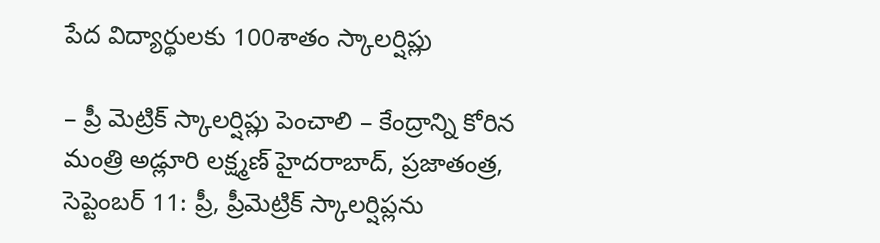పేద విద్యార్థులకు 100శాతం స్కాలర్షిప్లు

– ప్రీ మెట్రిక్ స్కాలర్షిప్లు పెంచాలి – కేంద్రాన్ని కోరిన మంత్రి అడ్లూరి లక్ష్మణ్ హైదరాబాద్, ప్రజాతంత్ర, సెప్టెంబర్ 11: ప్రీ, ప్రీమెట్రిక్ స్కాలర్షిప్లను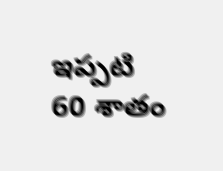ఇప్పటి 60 శాతం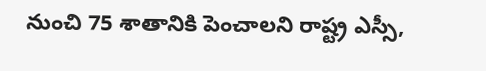నుంచి 75 శాతానికి పెంచాలని రాష్ట్ర ఎస్సీ,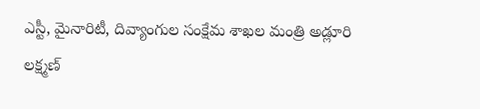ఎస్టీ, మైనారిటీ, దివ్యాంగుల సంక్షేమ శాఖల మంత్రి అడ్లూరి లక్ష్మణ్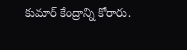కుమార్ కేంద్రాన్ని కోరారు.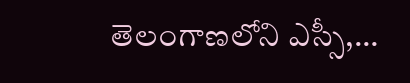తెలంగాణలోని ఎస్సీ,…